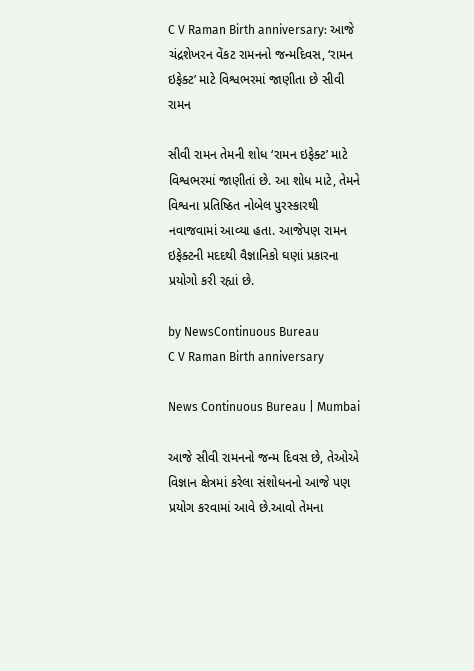C V Raman Birth anniversary: આજે ચંદ્રશેખરન વેંકટ રામનનો જન્મદિવસ, ‘રામન ઇફેક્ટ’ માટે વિશ્વભરમાં જાણીતા છે સીવી રામન

સીવી રામન તેમની શોધ ‘રામન ઇફેક્ટ’ માટે વિશ્વભરમાં જાણીતાં છે. આ શોધ માટે, તેમને વિશ્વના પ્રતિષ્ઠિત નોબેલ પુરસ્કારથી નવાજવામાં આવ્યા હતા. આજેપણ રામન ઇફેક્ટની મદદથી વૈજ્ઞાનિકો ઘણાં પ્રકારના પ્રયોગો કરી રહ્યાં છે.

by NewsContinuous Bureau
C V Raman Birth anniversary

News Continuous Bureau | Mumbai

આજે સીવી રામનનો જન્મ દિવસ છે, તેઓએ વિજ્ઞાન ક્ષેત્રમાં કરેલા સંશોધનનો આજે પણ પ્રયોગ કરવામાં આવે છે.આવો તેમના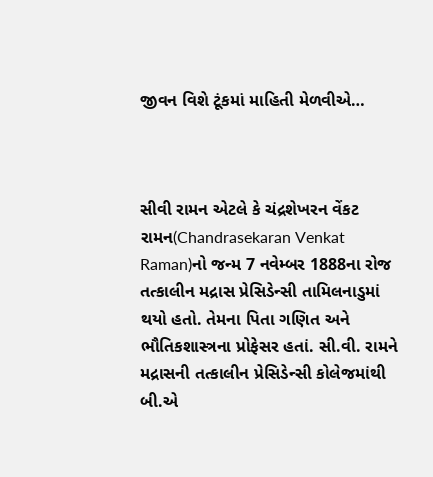જીવન વિશે ટૂંકમાં માહિતી મેળવીએ…



સીવી રામન એટલે કે ચંદ્રશેખરન વેંકટ રામન(Chandrasekaran Venkat Raman)નો જન્મ 7 નવેમ્બર 1888ના રોજ તત્કાલીન મદ્રાસ પ્રેસિડેન્સી તામિલનાડુમાં થયો હતો. તેમના પિતા ગણિત અને ભૌતિકશાસ્ત્રના પ્રોફેસર હતાં. સી.વી. રામને મદ્રાસની તત્કાલીન પ્રેસિડેન્સી કોલેજમાંથી બી.એ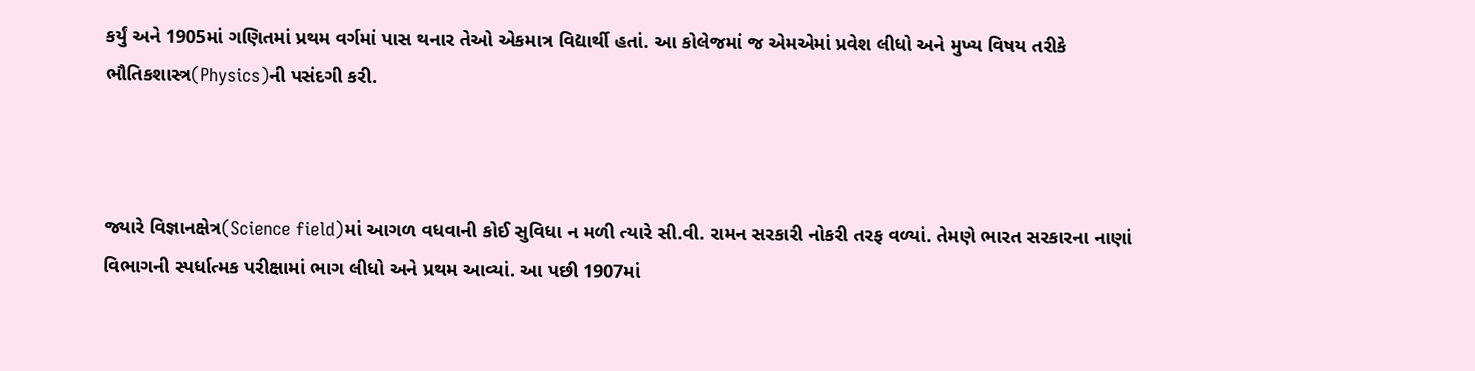કર્યું અને 1905માં ગણિતમાં પ્રથમ વર્ગમાં પાસ થનાર તેઓ એકમાત્ર વિદ્યાર્થી હતાં. આ કોલેજમાં જ એમએમાં પ્રવેશ લીધો અને મુખ્ય વિષય તરીકે ભૌતિકશાસ્ત્ર(Physics)ની પસંદગી કરી.



જ્યારે વિજ્ઞાનક્ષેત્ર(Science field)માં આગળ વધવાની કોઈ સુવિધા ન મળી ત્યારે સી.વી. રામન સરકારી નોકરી તરફ વળ્યાં. તેમણે ભારત સરકારના નાણાં વિભાગની સ્પર્ધાત્મક પરીક્ષામાં ભાગ લીધો અને પ્રથમ આવ્યાં. આ પછી 1907માં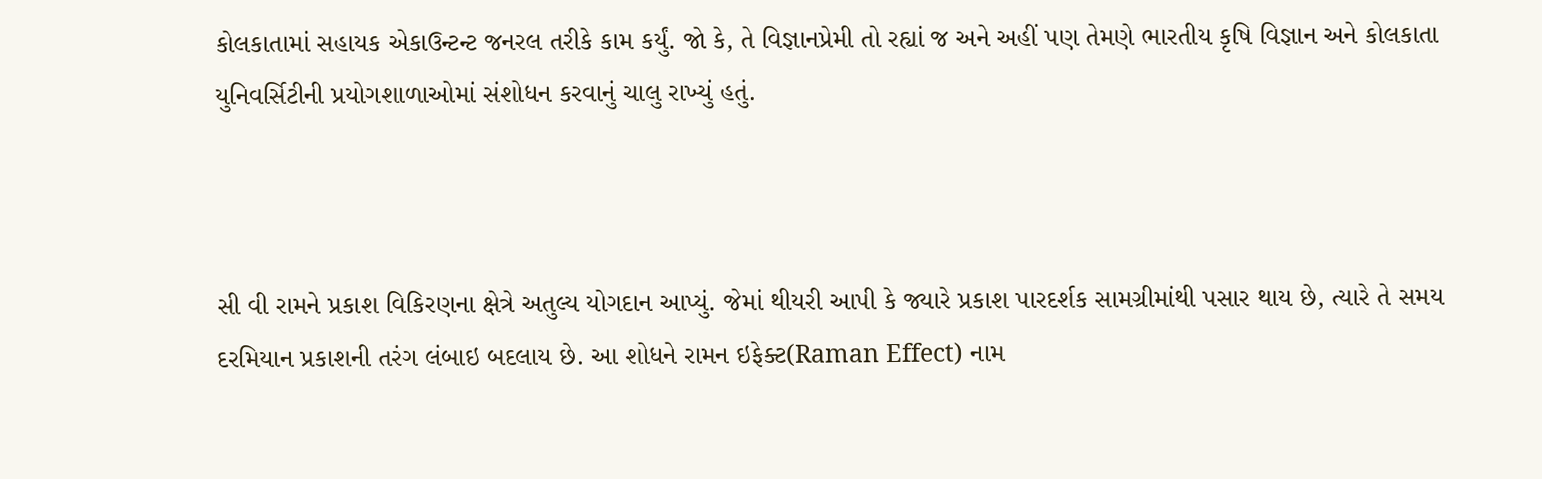કોલકાતામાં સહાયક એકાઉન્ટન્ટ જનરલ તરીકે કામ કર્યું. જો કે, તે વિજ્ઞાનપ્રેમી તો રહ્યાં જ અને અહીં પણ તેમણે ભારતીય કૃષિ વિજ્ઞાન અને કોલકાતા યુનિવર્સિટીની પ્રયોગશાળાઓમાં સંશોધન કરવાનું ચાલુ રાખ્યું હતું.



સી વી રામને પ્રકાશ વિકિરણના ક્ષેત્રે અતુલ્ય યોગદાન આપ્યું. જેમાં થીયરી આપી કે જ્યારે પ્રકાશ પારદર્શક સામગ્રીમાંથી પસાર થાય છે, ત્યારે તે સમય દરમિયાન પ્રકાશની તરંગ લંબાઇ બદલાય છે. આ શોધને રામન ઇફેક્ટ(Raman Effect) નામ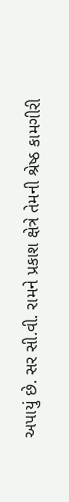અપાયું છે. સર સી.વી. રામને પ્રકાશ ક્ષેત્રે તેમની શ્રેષ્ઠ કામગીરી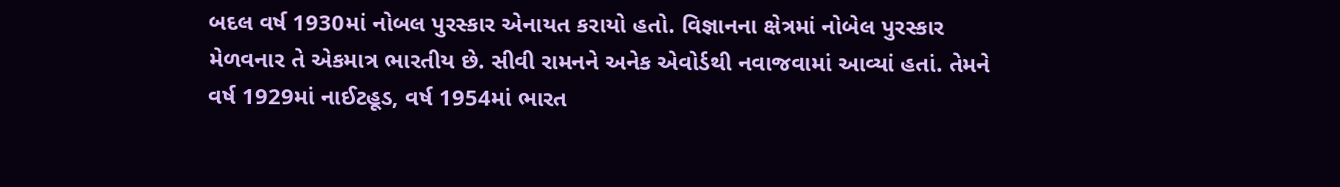બદલ વર્ષ 1930માં નોબલ પુરસ્કાર એનાયત કરાયો હતો. વિજ્ઞાનના ક્ષેત્રમાં નોબેલ પુરસ્કાર મેળવનાર તે એકમાત્ર ભારતીય છે. સીવી રામનને અનેક એવોર્ડથી નવાજવામાં આવ્યાં હતાં. તેમને વર્ષ 1929માં નાઈટહૂડ, વર્ષ 1954માં ભારત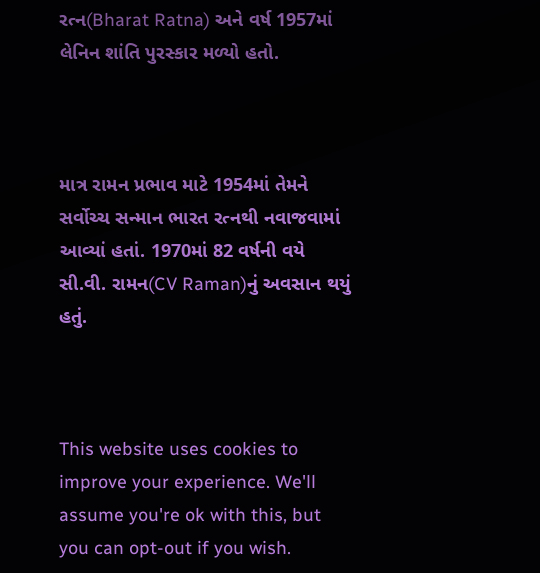રત્ન(Bharat Ratna) અને વર્ષ 1957માં લેનિન શાંતિ પુરસ્કાર મળ્યો હતો.



માત્ર રામન પ્રભાવ માટે 1954માં તેમને સર્વોચ્ચ સન્માન ભારત રત્નથી નવાજવામાં આવ્યાં હતાં. 1970માં 82 વર્ષની વયે સી.વી. રામન(CV Raman)નું અવસાન થયું હતું.



This website uses cookies to improve your experience. We'll assume you're ok with this, but you can opt-out if you wish.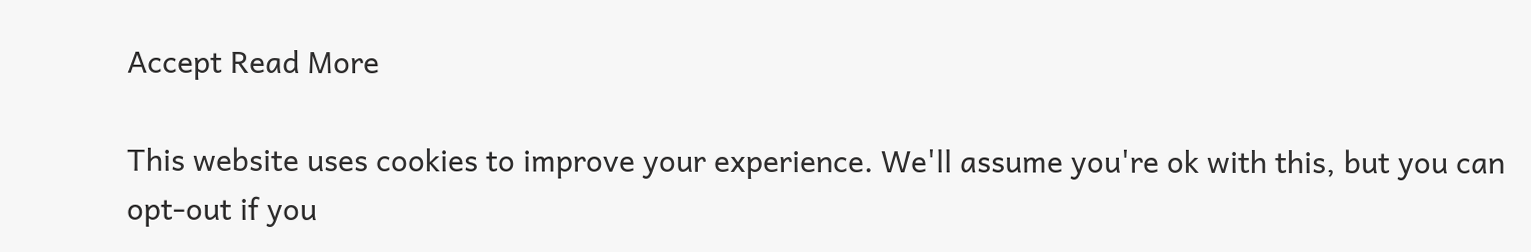Accept Read More

This website uses cookies to improve your experience. We'll assume you're ok with this, but you can opt-out if you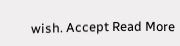wish. Accept Read More